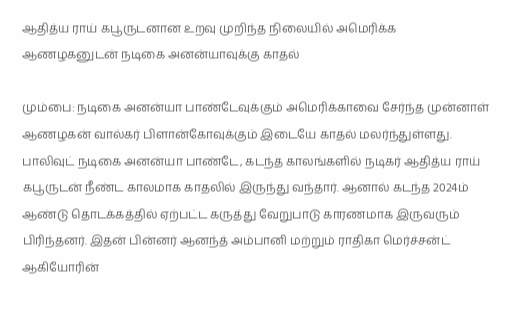ஆதித்ய ராய் கபூருடனான உறவு முறிந்த நிலையில் அமெரிக்க ஆணழகனுடன் நடிகை அனன்யாவுக்கு காதல்

மும்பை: நடிகை அனன்யா பாண்டேவுக்கும் அமெரிக்காவை சேர்ந்த முன்னாள் ஆணழகன் வால்கர் பிளான்கோவுக்கும் இடையே காதல் மலர்ந்துள்ளது. பாலிவுட் நடிகை அனன்யா பாண்டே, கடந்த காலங்களில் நடிகர் ஆதித்ய ராய் கபூருடன் நீண்ட காலமாக காதலில் இருந்து வந்தார். ஆனால் கடந்த 2024ம் ஆண்டு தொடக்கத்தில் ஏற்பட்ட கருத்து வேறுபாடு காரணமாக இருவரும் பிரிந்தனர். இதன் பின்னர் ஆனந்த் அம்பானி மற்றும் ராதிகா மெர்ச்சன்ட் ஆகியோரின்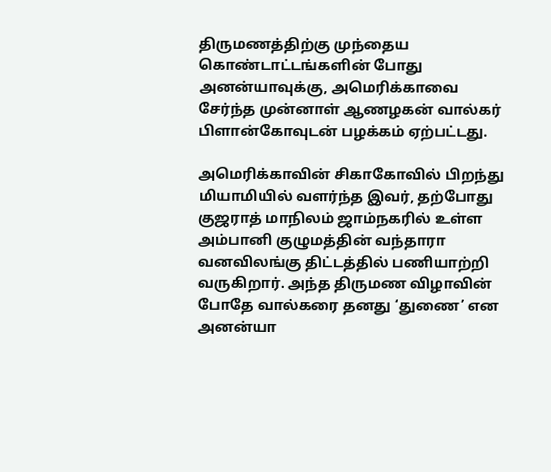திருமணத்திற்கு முந்தைய கொண்டாட்டங்களின் போது அனன்யாவுக்கு, அமெரிக்காவை சேர்ந்த முன்னாள் ஆணழகன் வால்கர் பிளான்கோவுடன் பழக்கம் ஏற்பட்டது.

அமெரிக்காவின் சிகாகோவில் பிறந்து மியாமியில் வளர்ந்த இவர், தற்போது குஜராத் மாநிலம் ஜாம்நகரில் உள்ள அம்பானி குழுமத்தின் வந்தாரா வனவிலங்கு திட்டத்தில் பணியாற்றி வருகிறார். அந்த திருமண விழாவின் போதே வால்கரை தனது ‘துணை’ என அனன்யா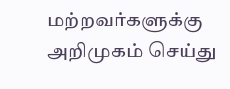மற்றவர்களுக்கு அறிமுகம் செய்து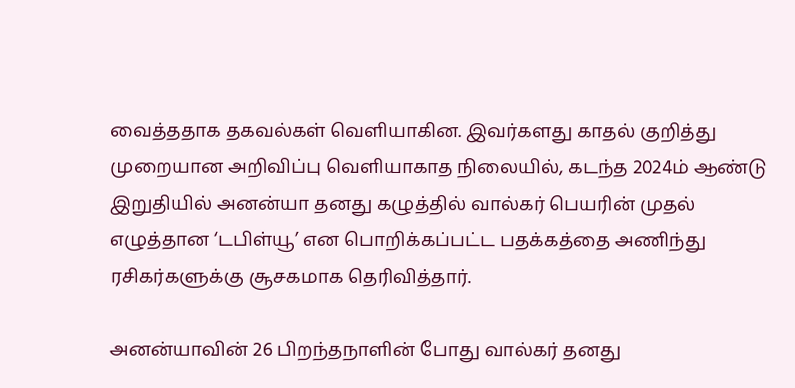வைத்ததாக தகவல்கள் வெளியாகின. இவர்களது காதல் குறித்து முறையான அறிவிப்பு வெளியாகாத நிலையில், கடந்த 2024ம் ஆண்டு இறுதியில் அனன்யா தனது கழுத்தில் வால்கர் பெயரின் முதல் எழுத்தான ‘டபிள்யூ’ என பொறிக்கப்பட்ட பதக்கத்தை அணிந்து ரசிகர்களுக்கு சூசகமாக தெரிவித்தார்.

அனன்யாவின் 26 பிறந்தநாளின் போது வால்கர் தனது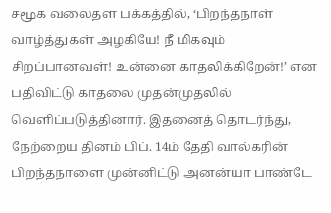சமூக வலைதள பக்கத்தில், ‘பிறந்தநாள் வாழ்த்துகள் அழகியே! நீ மிகவும் சிறப்பானவள்! உன்னை காதலிக்கிறேன்!’ என பதிவிட்டு காதலை முதன்முதலில் வெளிப்படுத்தினார். இதனைத் தொடர்ந்து, நேற்றைய தினம் பிப். 14ம் தேதி வால்கரின் பிறந்தநாளை முன்னிட்டு அனன்யா பாண்டே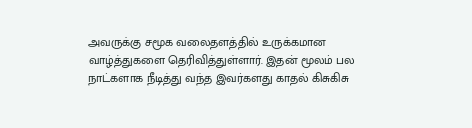அவருக்கு சமூக வலைதளத்தில் உருக்கமான வாழ்த்துகளை தெரிவித்துள்ளார். இதன் மூலம் பல நாட்களாக நீடித்து வந்த இவர்களது காதல் கிசுகிசு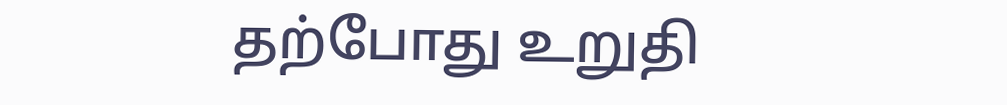தற்போது உறுதி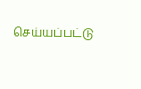செய்யப்பட்டு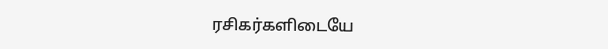ரசிகர்களிடையே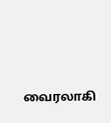வைரலாகி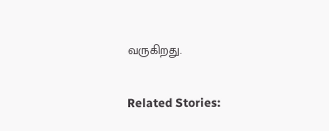வருகிறது.

Related Stories: